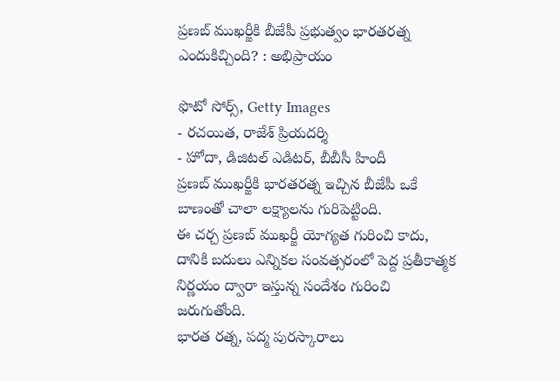ప్రణబ్ ముఖర్జీకి బీజేపీ ప్రభుత్వం భారతరత్న ఎందుకిచ్చింది? : అభిప్రాయం

ఫొటో సోర్స్, Getty Images
- రచయిత, రాజేశ్ ప్రియదర్శి
- హోదా, డిజిటల్ ఎడిటర్, బీబీసీ హిందీ
ప్రణబ్ ముఖర్జీకి భారతరత్న ఇచ్చిన బీజేపీ ఒకే బాణంతో చాలా లక్ష్యాలను గురిపెట్టింది.
ఈ చర్చ ప్రణబ్ ముఖర్జీ యోగ్యత గురించి కాదు, దానికి బదులు ఎన్నికల సంవత్సరంలో పెద్ద ప్రతీకాత్మక నిర్ణయం ద్వారా ఇస్తున్న సందేశం గురించి జరుగుతోంది.
భారత రత్న, పద్మ పురస్కారాలు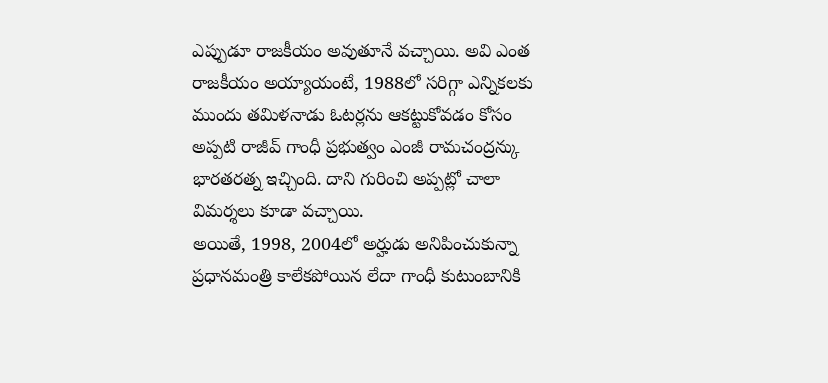ఎప్పుడూ రాజకీయం అవుతూనే వచ్చాయి. అవి ఎంత రాజకీయం అయ్యాయంటే, 1988లో సరిగ్గా ఎన్నికలకు ముందు తమిళనాడు ఓటర్లను ఆకట్టుకోవడం కోసం అప్పటి రాజీవ్ గాంధీ ప్రభుత్వం ఎంజీ రామచంద్రన్కు భారతరత్న ఇచ్చింది. దాని గురించి అప్పట్లో చాలా విమర్శలు కూడా వచ్చాయి.
అయితే, 1998, 2004లో అర్హుడు అనిపించుకున్నా ప్రధానమంత్రి కాలేకపోయిన లేదా గాంధీ కుటుంబానికి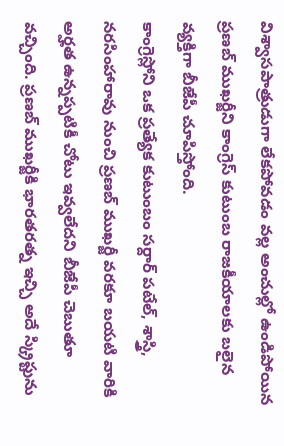విశ్వాసపాత్రుడుగా లేకపోవడం వల్ల అంచుల్లో ఉండిపోయిన ప్రణబ్ ముఖర్జీని కాంగ్రెస్ కుటుంబ రాజకీయాలకు బలైన వ్యక్తిగా బీజేపీ చూపిస్తోంది.
కాంగ్రెస్లోని ఒక ప్రత్యేక కుటుంబం సర్దార్ పటేల్, శాస్త్రి, నరసింహారావు నుంచి ప్రణబ్ ముఖర్జీ వరకూ బయటి వారికి అర్హత ఉన్నప్పటికీ చోటు ఇవ్వలేదని బీజేపీ చెబుతూ వచ్చింది. ప్రణబ్ ముఖర్జీకి భారతరత్న ఇచ్చి అదే స్క్రిప్టును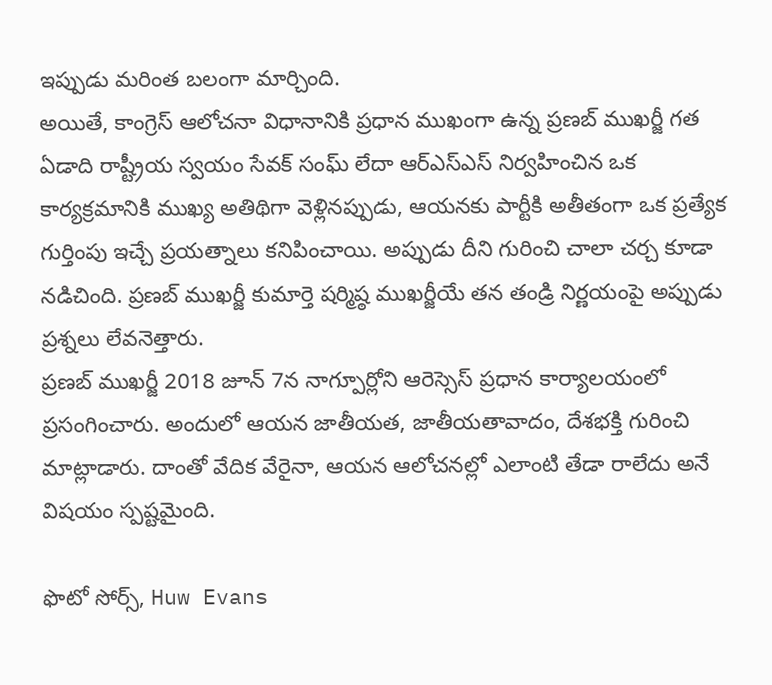ఇప్పుడు మరింత బలంగా మార్చింది.
అయితే, కాంగ్రెస్ ఆలోచనా విధానానికి ప్రధాన ముఖంగా ఉన్న ప్రణబ్ ముఖర్జీ గత ఏడాది రాష్ట్రీయ స్వయం సేవక్ సంఘ్ లేదా ఆర్ఎస్ఎస్ నిర్వహించిన ఒక కార్యక్రమానికి ముఖ్య అతిథిగా వెళ్లినప్పుడు, ఆయనకు పార్టీకి అతీతంగా ఒక ప్రత్యేక గుర్తింపు ఇచ్చే ప్రయత్నాలు కనిపించాయి. అప్పుడు దీని గురించి చాలా చర్చ కూడా నడిచింది. ప్రణబ్ ముఖర్జీ కుమార్తె షర్మిష్ఠ ముఖర్జీయే తన తండ్రి నిర్ణయంపై అప్పుడు ప్రశ్నలు లేవనెత్తారు.
ప్రణబ్ ముఖర్జీ 2018 జూన్ 7న నాగ్పూర్లోని ఆరెస్సెస్ ప్రధాన కార్యాలయంలో ప్రసంగించారు. అందులో ఆయన జాతీయత, జాతీయతావాదం, దేశభక్తి గురించి మాట్లాడారు. దాంతో వేదిక వేరైనా, ఆయన ఆలోచనల్లో ఎలాంటి తేడా రాలేదు అనే విషయం స్పష్టమైంది.

ఫొటో సోర్స్, Huw Evans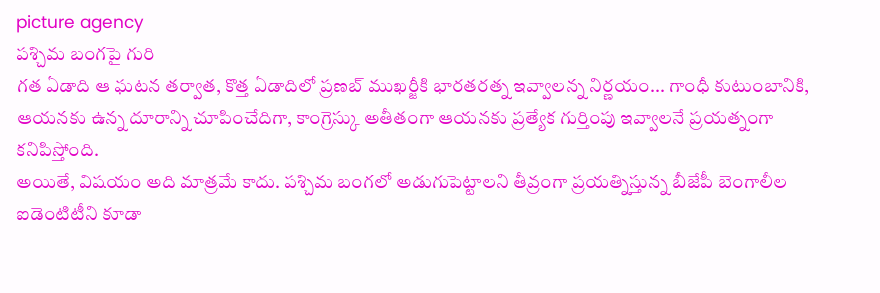picture agency
పశ్చిమ బంగపై గురి
గత ఏడాది ఆ ఘటన తర్వాత, కొత్త ఏడాదిలో ప్రణబ్ ముఖర్జీకి భారతరత్న ఇవ్వాలన్న నిర్ణయం... గాంధీ కుటుంబానికి, ఆయనకు ఉన్న దూరాన్ని చూపించేదిగా, కాంగ్రెస్కు అతీతంగా ఆయనకు ప్రత్యేక గుర్తింపు ఇవ్వాలనే ప్రయత్నంగా కనిపిస్తోంది.
అయితే, విషయం అది మాత్రమే కాదు. పశ్చిమ బంగలో అడుగుపెట్టాలని తీవ్రంగా ప్రయత్నిస్తున్న బీజేపీ బెంగాలీల ఐడెంటిటీని కూడా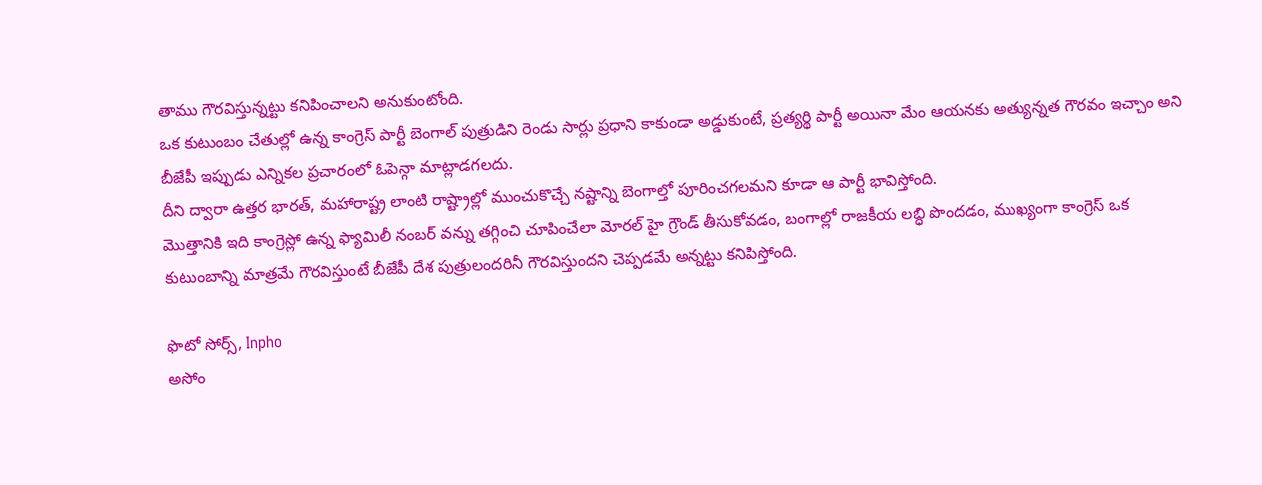తాము గౌరవిస్తున్నట్టు కనిపించాలని అనుకుంటోంది.
ఒక కుటుంబం చేతుల్లో ఉన్న కాంగ్రెస్ పార్టీ బెంగాల్ పుత్రుడిని రెండు సార్లు ప్రధాని కాకుండా అడ్డుకుంటే, ప్రత్యర్థి పార్టీ అయినా మేం ఆయనకు అత్యున్నత గౌరవం ఇచ్చాం అని బీజేపీ ఇప్పుడు ఎన్నికల ప్రచారంలో ఓపెన్గా మాట్లాడగలదు.
దీని ద్వారా ఉత్తర భారత్, మహారాష్ట్ర లాంటి రాష్ట్రాల్లో ముంచుకొచ్చే నష్టాన్ని బెంగాల్తో పూరించగలమని కూడా ఆ పార్టీ భావిస్తోంది.
మొత్తానికి ఇది కాంగ్రెస్లో ఉన్న ఫ్యామిలీ నంబర్ వన్ను తగ్గించి చూపించేలా మోరల్ హై గ్రౌండ్ తీసుకోవడం, బంగాల్లో రాజకీయ లబ్ధి పొందడం, ముఖ్యంగా కాంగ్రెస్ ఒక కుటుంబాన్ని మాత్రమే గౌరవిస్తుంటే బీజేపీ దేశ పుత్రులందరినీ గౌరవిస్తుందని చెప్పడమే అన్నట్టు కనిపిస్తోంది.

ఫొటో సోర్స్, Inpho
అసోం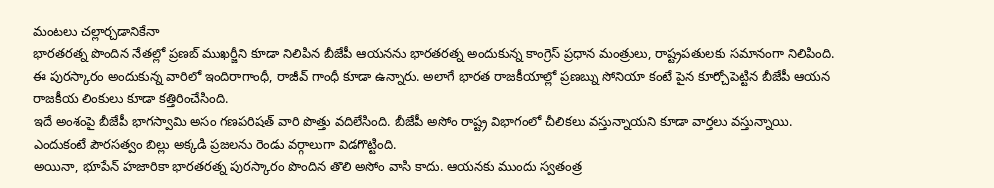మంటలు చల్లార్చడానికేనా
భారతరత్న పొందిన నేతల్లో ప్రణబ్ ముఖర్జీని కూడా నిలిపిన బీజేపీ ఆయనను భారతరత్న అందుకున్న కాంగ్రెస్ ప్రధాన మంత్రులు, రాష్ట్రపతులకు సమానంగా నిలిపింది. ఈ పురస్కారం అందుకున్న వారిలో ఇందిరాగాంధీ, రాజీవ్ గాంధీ కూడా ఉన్నారు. అలాగే భారత రాజకీయాల్లో ప్రణబ్ను సోనియా కంటే పైన కూర్చోపెట్టిన బీజేపీ ఆయన రాజకీయ లింకులు కూడా కత్తిరించేసింది.
ఇదే అంశంపై బీజేపీ భాగస్వామి అసం గణపరిషత్ వారి పొత్తు వదిలేసింది. బీజేపీ అసోం రాష్ట్ర విభాగంలో చీలికలు వస్తున్నాయని కూడా వార్తలు వస్తున్నాయి. ఎందుకంటే పౌరసత్వం బిల్లు అక్కడి ప్రజలను రెండు వర్గాలుగా విడగొట్టింది.
అయినా, భూపేన్ హజారికా భారతరత్న పురస్కారం పొందిన తొలి అసోం వాసి కాదు. ఆయనకు ముందు స్వతంత్ర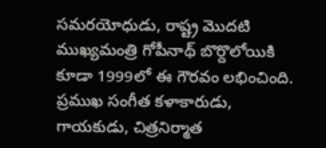సమరయోధుడు, రాష్ట్ర మొదటి ముఖ్యమంత్రి గోపీనాథ్ బొర్దొలోయికి కూడా 1999లో ఈ గౌరవం లభించింది.
ప్రముఖ సంగీత కళాకారుడు, గాయకుడు, చిత్రనిర్మాత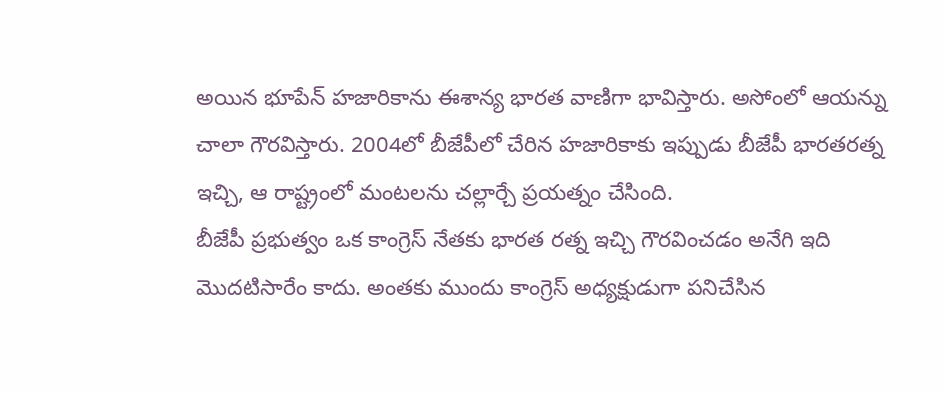అయిన భూపేన్ హజారికాను ఈశాన్య భారత వాణిగా భావిస్తారు. అసోంలో ఆయన్ను చాలా గౌరవిస్తారు. 2004లో బీజేపీలో చేరిన హజారికాకు ఇప్పుడు బీజేపీ భారతరత్న ఇచ్చి, ఆ రాష్ట్రంలో మంటలను చల్లార్చే ప్రయత్నం చేసింది.
బీజేపీ ప్రభుత్వం ఒక కాంగ్రెస్ నేతకు భారత రత్న ఇచ్చి గౌరవించడం అనేగి ఇది మొదటిసారేం కాదు. అంతకు ముందు కాంగ్రెస్ అధ్యక్షుడుగా పనిచేసిన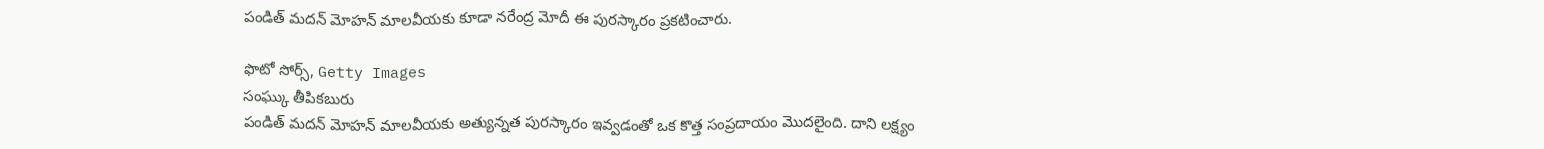పండిత్ మదన్ మోహన్ మాలవీయకు కూడా నరేంద్ర మోదీ ఈ పురస్కారం ప్రకటించారు.

ఫొటో సోర్స్, Getty Images
సంఘ్కు తీపికబురు
పండిత్ మదన్ మోహన్ మాలవీయకు అత్యున్నత పురస్కారం ఇవ్వడంతో ఒక కొత్త సంప్రదాయం మొదలైంది. దాని లక్ష్యం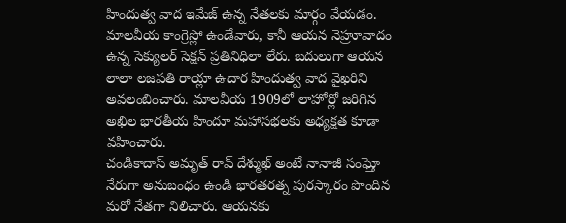హిందుత్వ వాద ఇమేజ్ ఉన్న నేతలకు మార్గం వేయడం. మాలవీయ కాంగ్రెస్లో ఉండేవారు, కానీ ఆయన నెహ్రూవాదం ఉన్న సెక్యులర్ సెక్షన్ ప్రతినిధిలా లేరు. బదులుగా ఆయన లాలా లజపతి రాయ్లా ఉదార హిందుత్వ వాద వైఖరిని అవలంబించారు. మాలవీయ 1909లో లాహోర్లో జరిగిన అఖిల భారతీయ హిందూ మహాసభలకు అధ్యక్షత కూడా వహించారు.
చండికాదాస్ అమృత్ రావ్ దేశ్ముఖ్ అంటే నానాజీ సంఘ్తో నేరుగా అనుబంధం ఉండి భారతరత్న పురస్కారం పొందిన మరో నేతగా నిలిచారు. ఆయనకు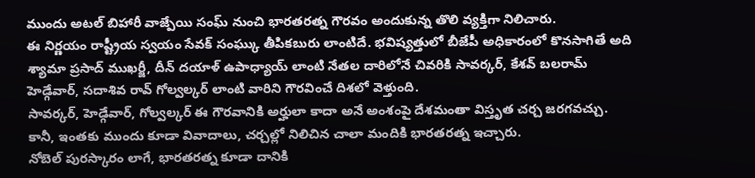ముందు అటల్ బిహారీ వాజ్పేయి సంఘ్ నుంచి భారతరత్న గౌరవం అందుకున్న తొలి వ్యక్తిగా నిలిచారు.
ఈ నిర్ణయం రాష్ట్రీయ స్వయం సేవక్ సంఘ్కు తీపికబురు లాంటిదే. భవిష్యత్తులో బీజేపీ అధికారంలో కొనసాగితే అది శ్యామా ప్రసాద్ ముఖర్జీ, దీన్ దయాళ్ ఉపాధ్యాయ్ లాంటి నేతల దారిలోనే చివరికి సావర్కర్, కేశవ్ బలరామ్ హెడ్గేవార్, సదాశివ రావ్ గోల్వల్కర్ లాంటి వారిని గౌరవించే దిశలో వెళ్తుంది.
సావర్కర్, హెడ్గేవార్, గోల్వల్కర్ ఈ గౌరవానికి అర్హులా కాదా అనే అంశంపై దేశమంతా విస్తృత చర్చ జరగవచ్చు. కానీ, ఇంతకు ముందు కూడా వివాదాలు, చర్చల్లో నిలిచిన చాలా మందికి భారతరత్న ఇచ్చారు.
నోబెల్ పురస్కారం లాగే, భారతరత్న కూడా దానికి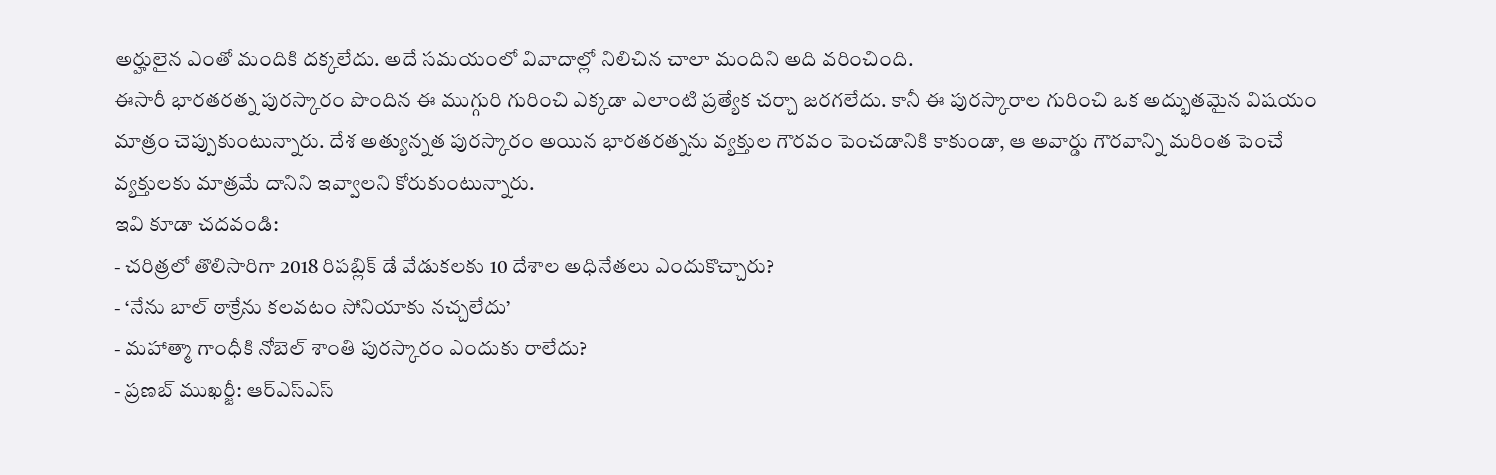అర్హులైన ఎంతో మందికి దక్కలేదు. అదే సమయంలో వివాదాల్లో నిలిచిన చాలా మందిని అది వరించింది.
ఈసారీ భారతరత్న పురస్కారం పొందిన ఈ ముగ్గురి గురించి ఎక్కడా ఎలాంటి ప్రత్యేక చర్చా జరగలేదు. కానీ ఈ పురస్కారాల గురించి ఒక అద్భుతమైన విషయం మాత్రం చెప్పుకుంటున్నారు. దేశ అత్యున్నత పురస్కారం అయిన భారతరత్నను వ్యక్తుల గౌరవం పెంచడానికి కాకుండా, ఆ అవార్డు గౌరవాన్ని మరింత పెంచే వ్యక్తులకు మాత్రమే దానిని ఇవ్వాలని కోరుకుంటున్నారు.
ఇవి కూడా చదవండి:
- చరిత్రలో తొలిసారిగా 2018 రిపబ్లిక్ డే వేడుకలకు 10 దేశాల అధినేతలు ఎందుకొచ్చారు?
- ‘నేను బాల్ ఠాక్రేను కలవటం సోనియాకు నచ్చలేదు’
- మహాత్మా గాంధీకి నోబెల్ శాంతి పురస్కారం ఎందుకు రాలేదు?
- ప్రణబ్ ముఖర్జీ: ఆర్ఎస్ఎస్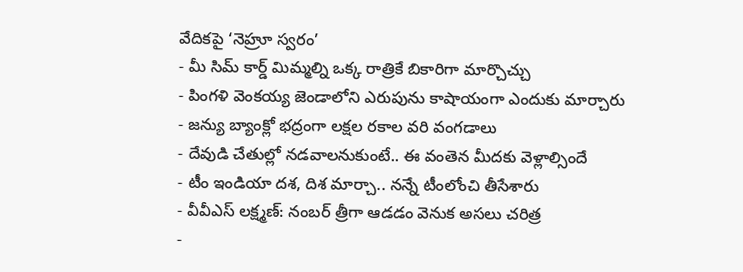వేదికపై ‘నెహ్రూ స్వరం’
- మీ సిమ్ కార్డ్ మిమ్మల్ని ఒక్క రాత్రికే బికారిగా మార్చొచ్చు
- పింగళి వెంకయ్య జెండాలోని ఎరుపును కాషాయంగా ఎందుకు మార్చారు
- జన్యు బ్యాంక్లో భద్రంగా లక్షల రకాల వరి వంగడాలు
- దేవుడి చేతుల్లో నడవాలనుకుంటే.. ఈ వంతెన మీదకు వెళ్లాల్సిందే
- టీం ఇండియా దశ, దిశ మార్చా.. నన్నే టీంలోంచి తీసేశారు
- వీవీఎస్ లక్ష్మణ్: నంబర్ త్రీగా ఆడడం వెనుక అసలు చరిత్ర
-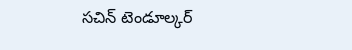సచిన్ టెండూల్కర్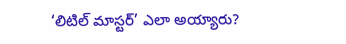‘లిటిల్ మాస్టర్’ ఎలా అయ్యారు?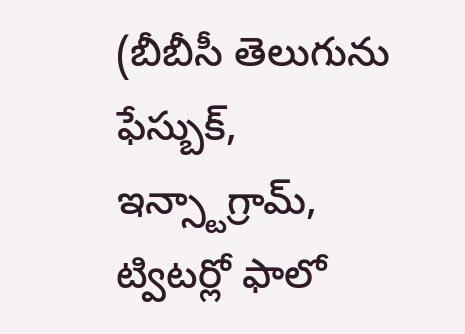(బీబీసీ తెలుగును ఫేస్బుక్, ఇన్స్టాగ్రామ్, ట్విటర్లో ఫాలో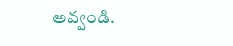అవ్వండి.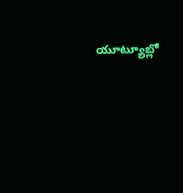యూట్యూబ్లో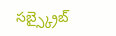సబ్స్క్రైబ్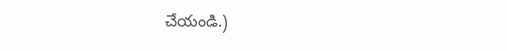చేయండి.)